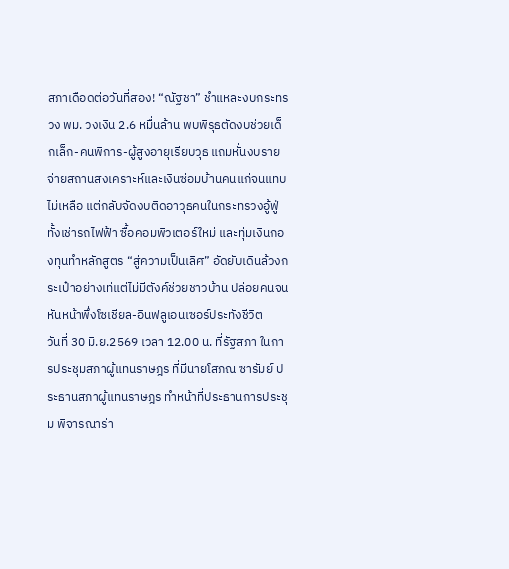สภาเดือดต่อวันที่สอง! “ณัฐชา” ชำแหละงบกระทรวง พม. วงเงิน 2.6 หมื่นล้าน พบพิรุธตัดงบช่วยเด็กเล็ก-คนพิการ-ผู้สูงอายุเรียบวุธ แถมหั่นงบรายจ่ายสถานสงเคราะห์และเงินซ่อมบ้านคนแก่จนแทบไม่เหลือ แต่กลับจัดงบติดอาวุธคนในกระทรวงอู้ฟู่ ทั้งเช่ารถไฟฟ้า ซื้อคอมพิวเตอร์ใหม่ และทุ่มเงินกองทุนทำหลักสูตร “สู่ความเป็นเลิศ” อัดยับเดินล้วงกระเป๋าอย่างเท่แต่ไม่มีตังค์ช่วยชาวบ้าน ปล่อยคนจนหันหน้าพึ่งโซเชียล-อินฟลูเอนเซอร์ประทังชีวิต
วันที่ 30 มิ.ย.2569 เวลา 12.00 น. ที่รัฐสภา ในการประชุมสภาผู้แทนราษฎร ที่มีนายโสภณ ซารัมย์ ประธานสภาผู้แทนราษฎร ทำหน้าที่ประธานการประชุม พิจารณาร่า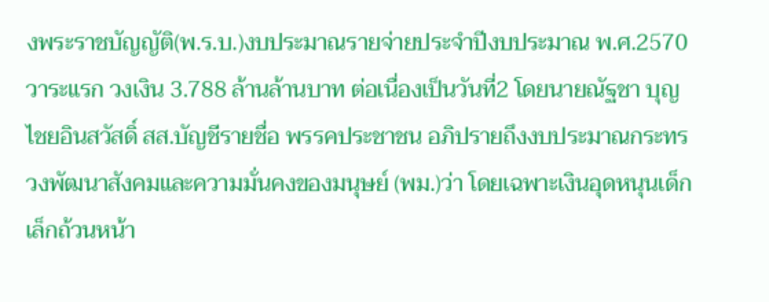งพระราชบัญญัติ(พ.ร.บ.)งบประมาณรายจ่ายประจำปีงบประมาณ พ.ศ.2570 วาระแรก วงเงิน 3.788 ล้านล้านบาท ต่อเนื่องเป็นวันที่2 โดยนายณัฐชา บุญไชยอินสวัสดิ์ สส.บัญชีรายชื่อ พรรคประชาชน อภิปรายถึงงบประมาณกระทรวงพัฒนาสังคมและความมั่นคงของมนุษย์ (พม.)ว่า โดยเฉพาะเงินอุดหนุนเด็กเล็กถ้วนหน้า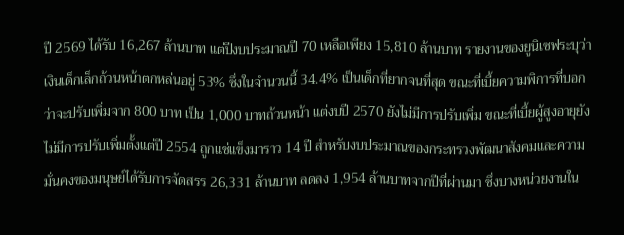ปี 2569 ได้รับ 16,267 ล้านบาท แต่ปีงบประมาณปี 70 เหลือเพียง 15,810 ล้านบาท รายงานของยูนิเซฟระบุว่า เงินเด็กเล็กถ้วนหน้าตกหล่นอยู่ 53% ซึ่งในจำนวนนี้ 34.4% เป็นเด็กที่ยากจนที่สุด ขณะที่เบี้ยความพิการที่บอกว่าจะปรับเพิ่มจาก 800 บาท เป็น 1,000 บาทถ้วนหน้า แต่งบปี 2570 ยังไม่มีการปรับเพิ่ม ขณะที่เบี้ยผู้สูงอายุยังไม่มีการปรับเพิ่มตั้งแต่ปี 2554 ถูกแช่แข็งมาราว 14 ปี สำหรับงบประมาณของกระทรวงพัฒนาสังคมและความมั่นคงของมนุษย์ได้รับการจัดสรร 26,331 ล้านบาท ลดลง 1,954 ล้านบาทจากปีที่ผ่านมา ซึ่งบางหน่วยงานใน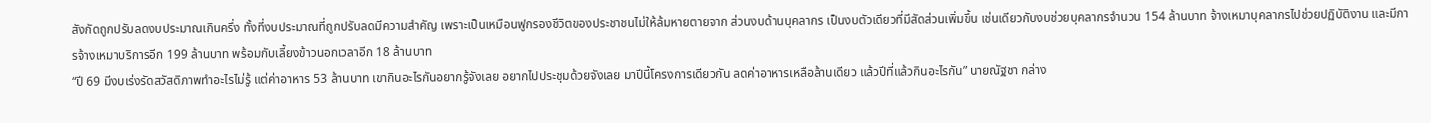สังกัดถูกปรับลดงบประมาณเกินครึ่ง ทั้งที่งบประมาณที่ถูกปรับลดมีความสำคัญ เพราะเป็นเหมือนฟูกรองชีวิตของประชาชนไม่ให้ล้มหายตายจาก ส่วนงบด้านบุคลากร เป็นงบตัวเดียวที่มีสัดส่วนเพิ่มขึ้น เช่นเดียวกับงบช่วยบุคลากรจำนวน 154 ล้านบาท จ้างเหมาบุคลากรไปช่วยปฏิบัติงาน และมีการจ้างเหมาบริการอีก 199 ล้านบาท พร้อมกับเลี้ยงข้าวนอกเวลาอีก 18 ล้านบาท
“ปี 69 มีงบเร่งรัดสวัสดิภาพทำอะไรไม่รู้ แต่ค่าอาหาร 53 ล้านบาท เขากินอะไรกันอยากรู้จังเลย อยากไปประชุมด้วยจังเลย มาปีนี้โครงการเดียวกัน ลดค่าอาหารเหลือล้านเดียว แล้วปีที่แล้วกินอะไรกัน” นายณัฐชา กล่าง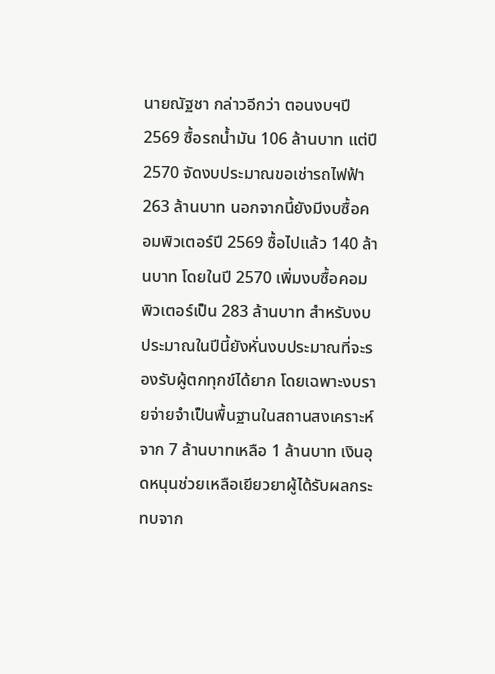นายณัฐชา กล่าวอีกว่า ตอนงบฯปี 2569 ซื้อรถน้ำมัน 106 ล้านบาท แต่ปี 2570 จัดงบประมาณขอเช่ารถไฟฟ้า 263 ล้านบาท นอกจากนี้ยังมีงบซื้อคอมพิวเตอร์ปี 2569 ซื้อไปแล้ว 140 ล้านบาท โดยในปี 2570 เพิ่มงบซื้อคอมพิวเตอร์เป็น 283 ล้านบาท สำหรับงบประมาณในปีนี้ยังหั่นงบประมาณที่จะรองรับผู้ตกทุกข์ได้ยาก โดยเฉพาะงบรายจ่ายจำเป็นพื้นฐานในสถานสงเคราะห์จาก 7 ล้านบาทเหลือ 1 ล้านบาท เงินอุดหนุนช่วยเหลือเยียวยาผู้ได้รับผลกระทบจาก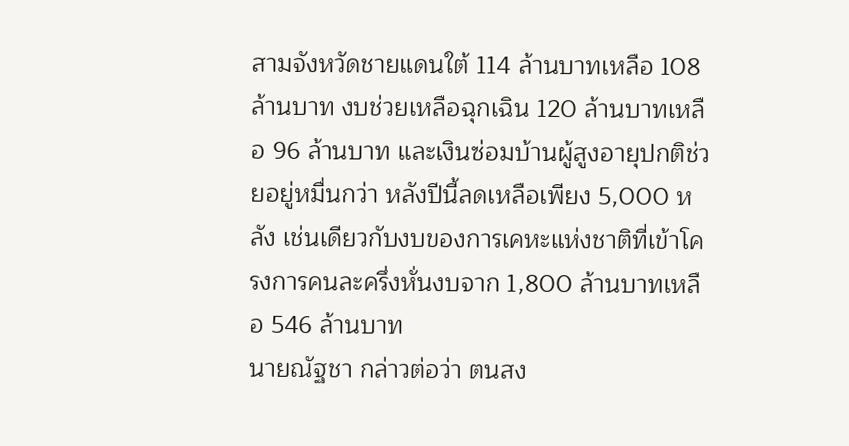สามจังหวัดชายแดนใต้ 114 ล้านบาทเหลือ 108 ล้านบาท งบช่วยเหลือฉุกเฉิน 120 ล้านบาทเหลือ 96 ล้านบาท และเงินซ่อมบ้านผู้สูงอายุปกติช่วยอยู่หมื่นกว่า หลังปีนี้ลดเหลือเพียง 5,000 หลัง เช่นเดียวกับงบของการเคหะแห่งชาติที่เข้าโครงการคนละครึ่งหั่นงบจาก 1,800 ล้านบาทเหลือ 546 ล้านบาท
นายณัฐชา กล่าวต่อว่า ตนสง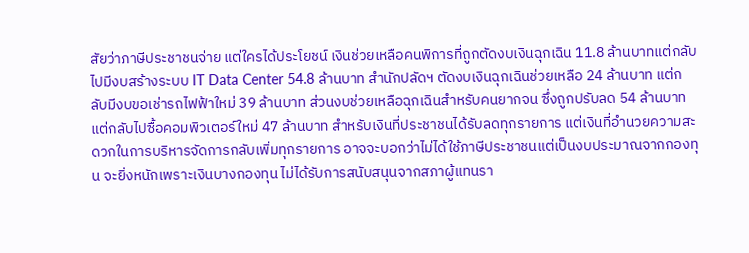สัยว่าภาษีประชาชนจ่าย แต่ใครได้ประโยชน์ เงินช่วยเหลือคนพิการที่ถูกตัดงบเงินฉุกเฉิน 11.8 ล้านบาทแต่กลับไปมีงบสร้างระบบ IT Data Center 54.8 ล้านบาท สำนักปลัดฯ ตัดงบเงินฉุกเฉินช่วยเหลือ 24 ล้านบาท แต่กลับมีงบขอเช่ารถไฟฟ้าใหม่ 39 ล้านบาท ส่วนงบช่วยเหลือฉุกเฉินสำหรับคนยากจน ซึ่งถูกปรับลด 54 ล้านบาท แต่กลับไปซื้อคอมพิวเตอร์ใหม่ 47 ล้านบาท สำหรับเงินที่ประชาชนได้รับลดทุกรายการ แต่เงินที่อำนวยความสะดวกในการบริหารจัดการกลับเพิ่มทุกรายการ อาจจะบอกว่าไม่ได้ใช้ภาษีประชาชนแต่เป็นงบประมาณจากกองทุน จะยิ่งหนักเพราะเงินบางกองทุน ไม่ได้รับการสนับสนุนจากสภาผู้แทนรา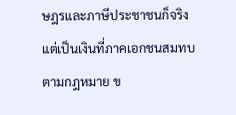ษฎรและภาษีประชาชนก็จริง แต่เป็นเงินที่ภาคเอกชนสมทบตามกฎหมาย ข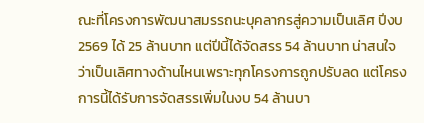ณะที่โครงการพัฒนาสมรรถนะบุคลากรสู่ความเป็นเลิศ ปีงบ 2569 ได้ 25 ล้านบาท แต่ปีนี้ได้จัดสรร 54 ล้านบาท น่าสนใจว่าเป็นเลิศทางด้านไหนเพราะทุกโครงการถูกปรับลด แต่โครงการนี้ได้รับการจัดสรรเพิ่มในงบ 54 ล้านบา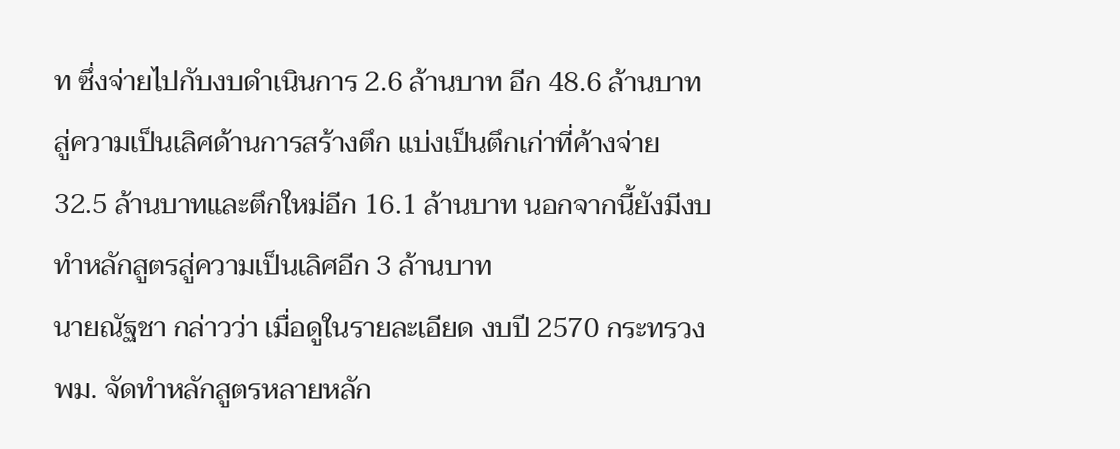ท ซึ่งจ่ายไปกับงบดำเนินการ 2.6 ล้านบาท อีก 48.6 ล้านบาทสู่ความเป็นเลิศด้านการสร้างตึก แบ่งเป็นตึกเก่าที่ค้างจ่าย 32.5 ล้านบาทและตึกใหม่อีก 16.1 ล้านบาท นอกจากนี้ยังมีงบทำหลักสูตรสู่ความเป็นเลิศอีก 3 ล้านบาท
นายณัฐชา กล่าวว่า เมื่อดูในรายละเอียด งบปี 2570 กระทรวง พม. จัดทำหลักสูตรหลายหลัก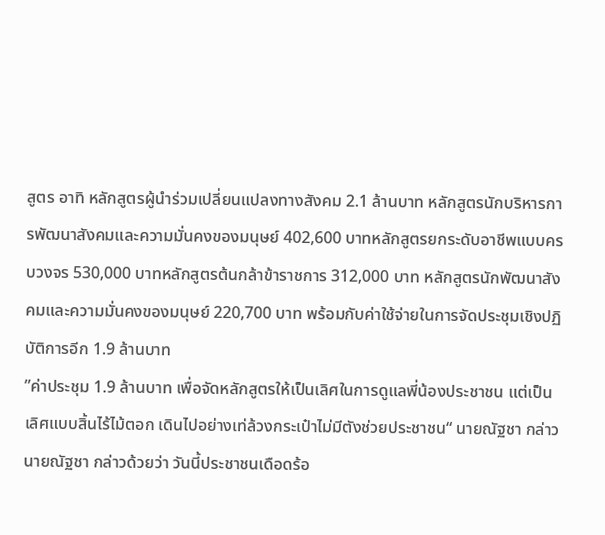สูตร อาทิ หลักสูตรผู้นำร่วมเปลี่ยนแปลงทางสังคม 2.1 ล้านบาท หลักสูตรนักบริหารการพัฒนาสังคมและความมั่นคงของมนุษย์ 402,600 บาทหลักสูตรยกระดับอาชีพแบบครบวงจร 530,000 บาทหลักสูตรต้นกล้าข้าราชการ 312,000 บาท หลักสูตรนักพัฒนาสังคมและความมั่นคงของมนุษย์ 220,700 บาท พร้อมกับค่าใช้จ่ายในการจัดประชุมเชิงปฏิบัติการอีก 1.9 ล้านบาท
”ค่าประชุม 1.9 ล้านบาท เพื่อจัดหลักสูตรให้เป็นเลิศในการดูแลพี่น้องประชาชน แต่เป็นเลิศแบบสิ้นไร้ไม้ตอก เดินไปอย่างเท่ล้วงกระเป๋าไม่มีตังช่วยประชาชน“ นายณัฐชา กล่าว
นายณัฐชา กล่าวด้วยว่า วันนี้ประชาชนเดือดร้อ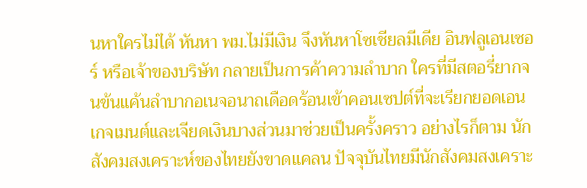นหาใครไม่ได้ หันหา พม.ไม่มีเงิน จึงหันหาโซเชียลมีเดีย อินฟลูเอนเซอร์ หรือเจ้าของบริษัท กลายเป็นการค้าความลำบาก ใครที่มีสตอรี่ยากจนข้นแค้นลำบากอเนจอนาถเดือดร้อนเข้าคอนเซปต์ที่จะเรียกยอดเอนเกจเมนต์และเจียดเงินบางส่วนมาช่วยเป็นครั้งคราว อย่างไรก็ตาม นักสังคมสงเคราะห์ของไทยยังขาดแคลน ปัจจุบันไทยมีนักสังคมสงเคราะ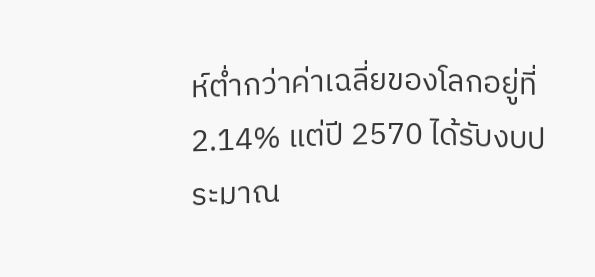ห์ต่ำกว่าค่าเฉลี่ยของโลกอยู่ที่ 2.14% แต่ปี 2570 ได้รับงบประมาณ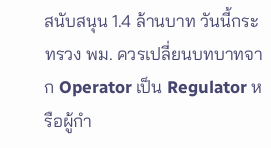สนับสนุน 1.4 ล้านบาท วันนี้กระทรวง พม. ควรเปลี่ยนบทบาทจาก Operator เป็น Regulator หรือผู้กำ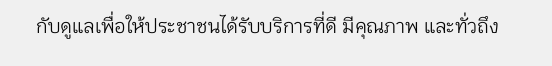กับดูแลเพื่อให้ประชาชนได้รับบริการที่ดี มีคุณภาพ และทั่วถึง